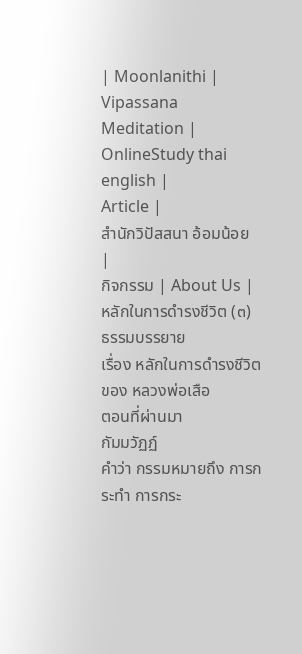| Moonlanithi |
Vipassana Meditation |
OnlineStudy thai english |
Article |
สำนักวิปัสสนา อ้อมน้อย |
กิจกรรม | About Us |
หลักในการดำรงชีวิต (๓)
ธรรมบรรยาย
เรื่อง หลักในการดำรงชีวิต
ของ หลวงพ่อเสือ
ตอนที่ผ่านมา
กัมมวัฏฏ์
คำว่า กรรมหมายถึง การกระทำ การกระ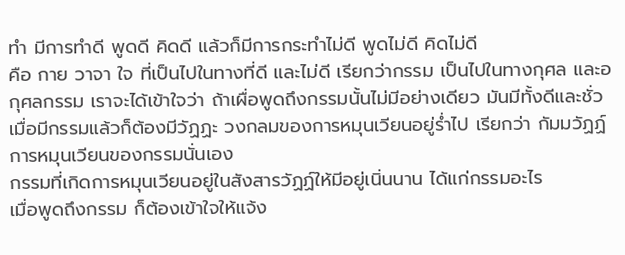ทำ มีการทำดี พูดดี คิดดี แล้วก็มีการกระทำไม่ดี พูดไม่ดี คิดไม่ดี
คือ กาย วาจา ใจ ที่เป็นไปในทางที่ดี และไม่ดี เรียกว่ากรรม เป็นไปในทางกุศล และอกุศลกรรม เราจะได้เข้าใจว่า ถ้าเผื่อพูดถึงกรรมนั้นไม่มีอย่างเดียว มันมีทั้งดีและชั่ว เมื่อมีกรรมแล้วก็ต้องมีวัฏฏะ วงกลมของการหมุนเวียนอยู่ร่ำไป เรียกว่า กัมมวัฏฏ์ การหมุนเวียนของกรรมนั่นเอง
กรรมที่เกิดการหมุนเวียนอยู่ในสังสารวัฏฏ์ให้มีอยู่เนิ่นนาน ได้แก่กรรมอะไร
เมื่อพูดถึงกรรม ก็ต้องเข้าใจให้แจ้ง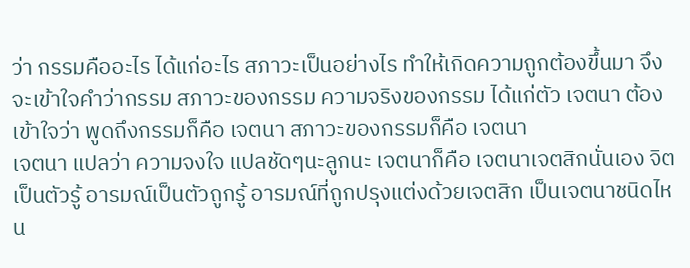ว่า กรรมคืออะไร ได้แก่อะไร สภาวะเป็นอย่างไร ทำให้เกิดความถูกต้องขึ้นมา จึงจะเข้าใจคำว่ากรรม สภาวะของกรรม ความจริงของกรรม ได้แก่ตัว เจตนา ต้องเข้าใจว่า พูดถึงกรรมก็คือ เจตนา สภาวะของกรรมก็คือ เจตนา
เจตนา แปลว่า ความจงใจ แปลชัดๆนะลูกนะ เจตนาก็คือ เจตนาเจตสิกนั่นเอง จิตเป็นตัวรู้ อารมณ์เป็นตัวถูกรู้ อารมณ์ที่ถูกปรุงแต่งด้วยเจตสิก เป็นเจตนาชนิดไหน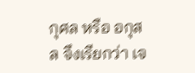กุศล หรือ อกุสล จึงเรียกว่า เจ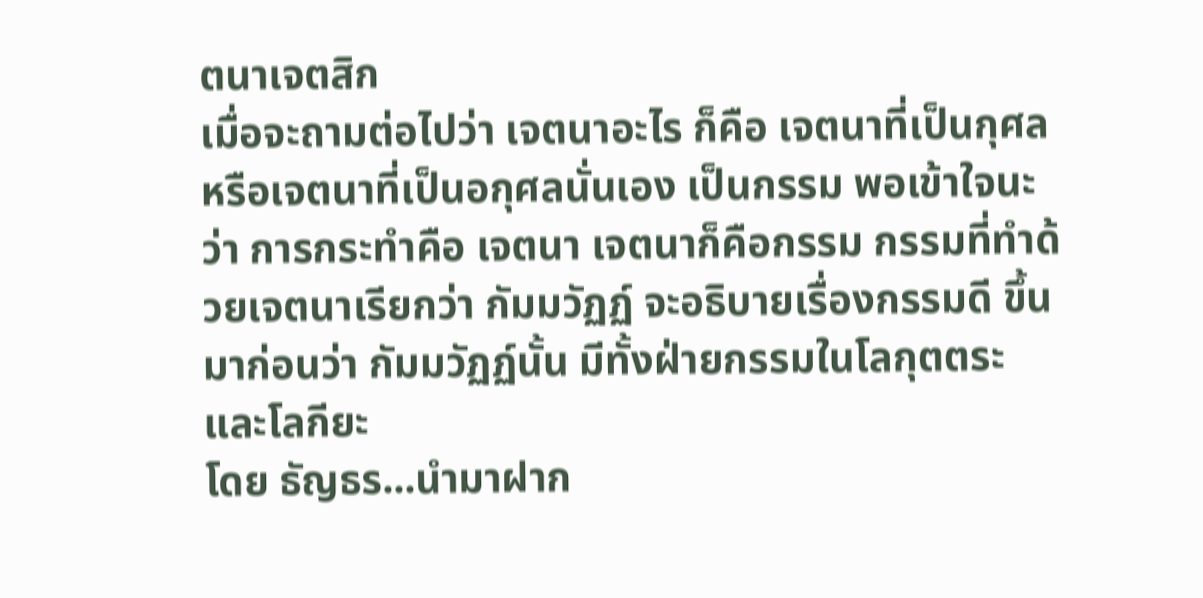ตนาเจตสิก
เมื่อจะถามต่อไปว่า เจตนาอะไร ก็คือ เจตนาที่เป็นกุศล หรือเจตนาที่เป็นอกุศลนั่นเอง เป็นกรรม พอเข้าใจนะว่า การกระทำคือ เจตนา เจตนาก็คือกรรม กรรมที่ทำด้วยเจตนาเรียกว่า กัมมวัฏฏ์ จะอธิบายเรื่องกรรมดี ขึ้นมาก่อนว่า กัมมวัฏฏ์นั้น มีทั้งฝ่ายกรรมในโลกุตตระ และโลกียะ
โดย ธัญธร...นำมาฝาก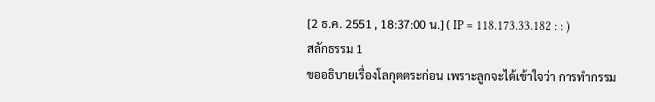[2 ธ.ค. 2551 , 18:37:00 น.] ( IP = 118.173.33.182 : : )
สลักธรรม 1
ขออธิบายเรื่องโลกุตตระก่อน เพราะลูกจะได้เข้าใจว่า การทำกรรม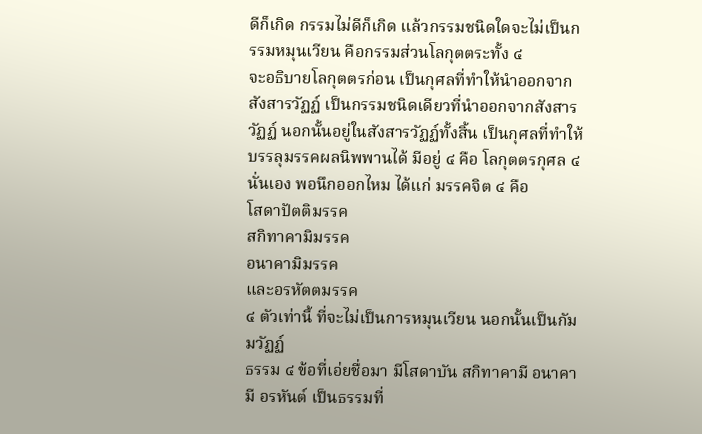ดีก็เกิด กรรมไม่ดีก็เกิด แล้วกรรมชนิดใดจะไม่เป็นกรรมหมุนเวียน คือกรรมส่วนโลกุตตระทั้ง ๔
จะอธิบายโลกุตตรก่อน เป็นกุศลที่ทำให้นำออกจากสังสารวัฏฏ์ เป็นกรรมชนิดเดียวที่นำออกจากสังสารวัฏฏ์ นอกนั้นอยู่ในสังสารวัฏฏ์ทั้งสิ้น เป็นกุศลที่ทำให้บรรลุมรรคผลนิพพานได้ มีอยู่ ๔ คือ โลกุตตรกุศล ๔ นั่นเอง พอนึกออกไหม ได้แก่ มรรคจิต ๔ คือ
โสดาปัตติมรรค
สกิทาคามิมรรค
อนาคามิมรรค
และอรหัตตมรรค
๔ ตัวเท่านี้ ที่จะไม่เป็นการหมุนเวียน นอกนั้นเป็นกัมมวัฏฏ์
ธรรม ๔ ข้อที่เอ่ยชื่อมา มีโสดาบัน สกิทาคามี อนาคามี อรหันต์ เป็นธรรมที่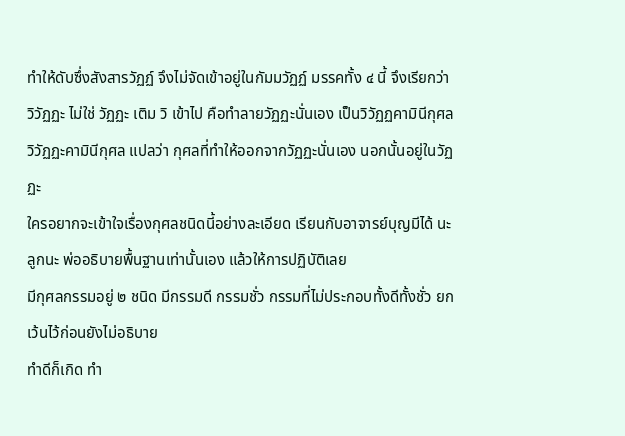ทำให้ดับซึ่งสังสารวัฏฏ์ จึงไม่จัดเข้าอยู่ในกัมมวัฏฏ์ มรรคทั้ง ๔ นี้ จึงเรียกว่า วิวัฏฏะ ไม่ใช่ วัฏฏะ เติม วิ เข้าไป คือทำลายวัฏฏะนั่นเอง เป็นวิวัฏฏคามินีกุศล
วิวัฏฏะคามินีกุศล แปลว่า กุศลที่ทำให้ออกจากวัฏฏะนั่นเอง นอกนั้นอยู่ในวัฏฏะ
ใครอยากจะเข้าใจเรื่องกุศลชนิดนี้อย่างละเอียด เรียนกับอาจารย์บุญมีได้ นะลูกนะ พ่ออธิบายพื้นฐานเท่านั้นเอง แล้วให้การปฏิบัติเลย
มีกุศลกรรมอยู่ ๒ ชนิด มีกรรมดี กรรมชั่ว กรรมที่ไม่ประกอบทั้งดีทั้งชั่ว ยกเว้นไว้ก่อนยังไม่อธิบาย
ทำดีก็เกิด ทำ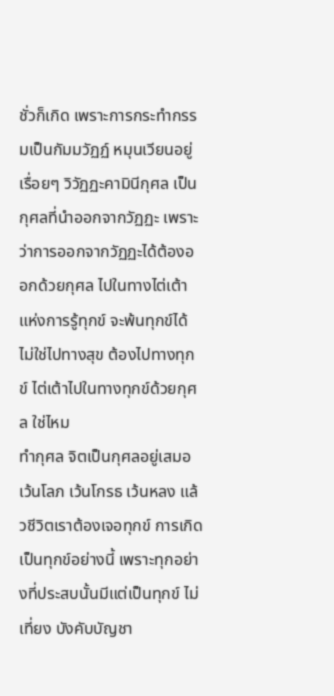ชั่วก็เกิด เพราะการกระทำกรรมเป็นกัมมวัฏฏ์ หมุนเวียนอยู่เรื่อยๆ วิวัฏฏะคามินีกุศล เป็นกุศลที่นำออกจากวัฏฏะ เพราะว่าการออกจากวัฏฏะได้ต้องออกด้วยกุศล ไปในทางไต่เต้าแห่งการรู้ทุกข์ จะพ้นทุกข์ได้ ไม่ใช่ไปทางสุข ต้องไปทางทุกข์ ไต่เต้าไปในทางทุกข์ด้วยกุศล ใช่ไหม
ทำกุศล จิตเป็นกุศลอยู่เสมอ เว้นโลภ เว้นโกรธ เว้นหลง แล้วชีวิตเราต้องเจอทุกข์ การเกิดเป็นทุกข์อย่างนี้ เพราะทุกอย่างที่ประสบนั้นมีแต่เป็นทุกข์ ไม่เที่ยง บังคับบัญชา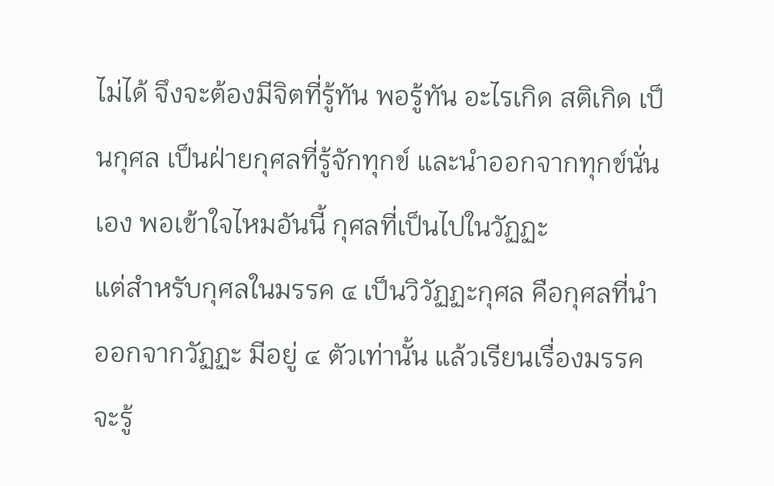ไม่ได้ จึงจะต้องมีจิตที่รู้ทัน พอรู้ทัน อะไรเกิด สติเกิด เป็นกุศล เป็นฝ่ายกุศลที่รู้จักทุกข์ และนำออกจากทุกข์นั่นเอง พอเข้าใจไหมอันนี้ กุศลที่เป็นไปในวัฏฏะ
แต่สำหรับกุศลในมรรค ๔ เป็นวิวัฏฏะกุศล คือกุศลที่นำออกจากวัฏฏะ มีอยู่ ๔ ตัวเท่านั้น แล้วเรียนเรื่องมรรคจะรู้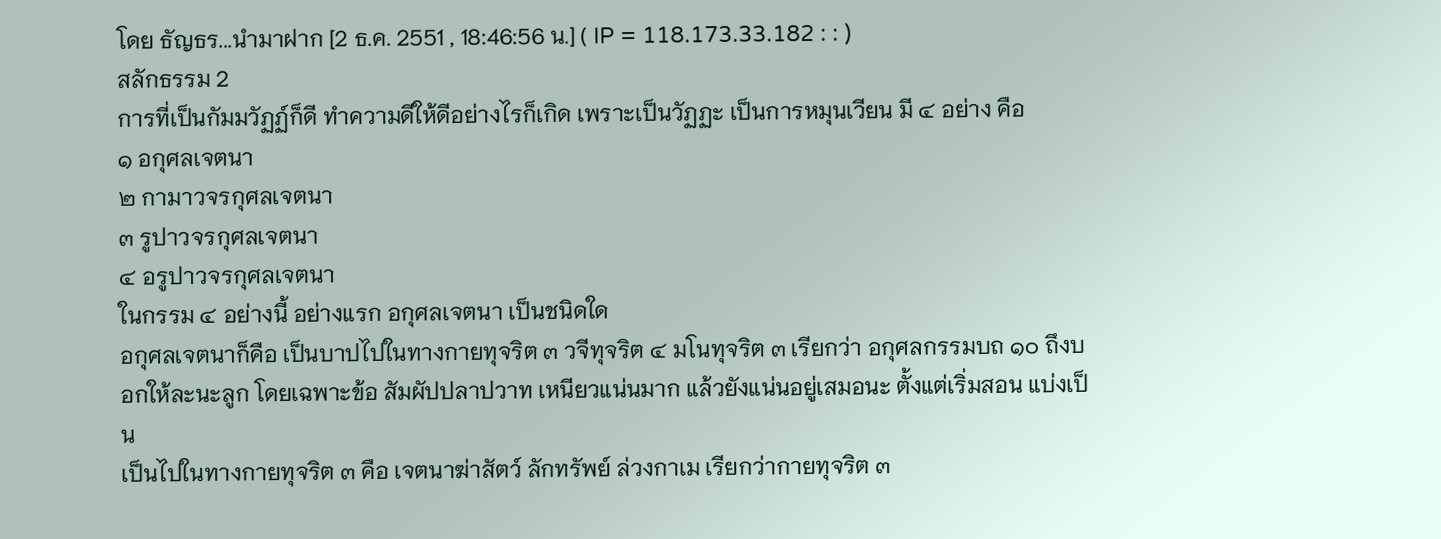โดย ธัญธร...นำมาฝาก [2 ธ.ค. 2551 , 18:46:56 น.] ( IP = 118.173.33.182 : : )
สลักธรรม 2
การที่เป็นกัมมวัฏฏ์ก็ดี ทำความดีให้ดีอย่างไรก็เกิด เพราะเป็นวัฏฏะ เป็นการหมุนเวียน มี ๔ อย่าง คือ
๑ อกุศลเจตนา
๒ กามาวจรกุศลเจตนา
๓ รูปาวจรกุศลเจตนา
๔ อรูปาวจรกุศลเจตนา
ในกรรม ๔ อย่างนี้ อย่างแรก อกุศลเจตนา เป็นชนิดใด
อกุศลเจตนาก็คือ เป็นบาปไปในทางกายทุจริต ๓ วจีทุจริต ๔ มโนทุจริต ๓ เรียกว่า อกุศลกรรมบถ ๑๐ ถึงบอกให้ละนะลูก โดยเฉพาะข้อ สัมผัปปลาปวาท เหนียวแน่นมาก แล้วยังแน่นอยู่เสมอนะ ตั้งแต่เริ่มสอน แบ่งเป็น
เป็นไปในทางกายทุจริต ๓ คือ เจตนาฆ่าสัตว์ ลักทรัพย์ ล่วงกาเม เรียกว่ากายทุจริต ๓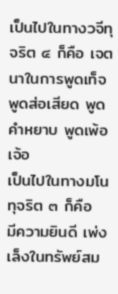เป็นไปในทางวจีทุจริต ๔ ก็คือ เจตนาในการพูดเท็จ พูดส่อเสียด พูดคำหยาบ พูดเพ้อเจ้อ
เป็นไปในทางมโนทุจริต ๓ ก็คือ
มีความยินดี เพ่งเล็งในทรัพย์สม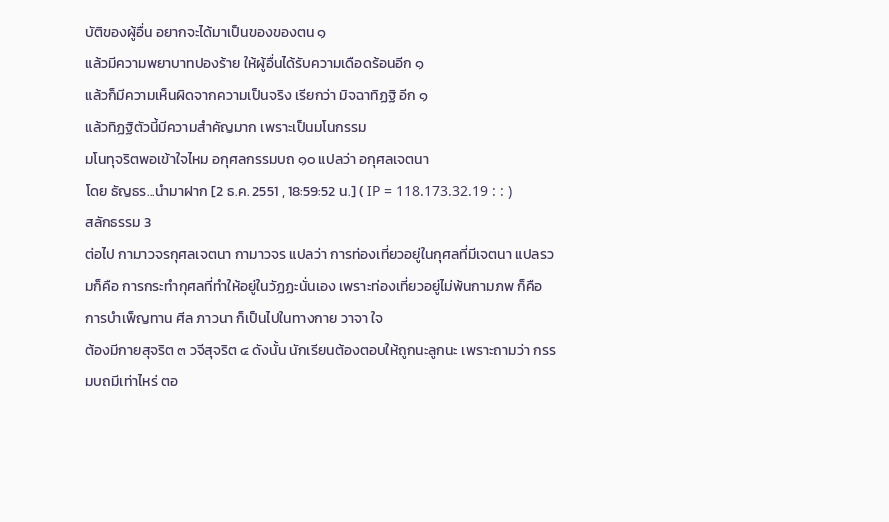บัติของผู้อื่น อยากจะได้มาเป็นของของตน ๑
แล้วมีความพยาบาทปองร้าย ให้ผู้อื่นได้รับความเดือดร้อนอีก ๑
แล้วก็มีความเห็นผิดจากความเป็นจริง เรียกว่า มิจฉาทิฏฐิ อีก ๑
แล้วทิฏฐิตัวนี้มีความสำคัญมาก เพราะเป็นมโนกรรม
มโนทุจริตพอเข้าใจไหม อกุศลกรรมบถ ๑๐ แปลว่า อกุศลเจตนา
โดย ธัญธร...นำมาฝาก [2 ธ.ค. 2551 , 18:59:52 น.] ( IP = 118.173.32.19 : : )
สลักธรรม 3
ต่อไป กามาวจรกุศลเจตนา กามาวจร แปลว่า การท่องเที่ยวอยู่ในกุศลที่มีเจตนา แปลรวมก็คือ การกระทำกุศลที่ทำให้อยู่ในวัฏฏะนั่นเอง เพราะท่องเที่ยวอยู่ไม่พ้นกามภพ ก็คือ การบำเพ็ญทาน ศีล ภาวนา ก็เป็นไปในทางกาย วาจา ใจ
ต้องมีกายสุจริต ๓ วจีสุจริต ๔ ดังนั้น นักเรียนต้องตอบให้ถูกนะลูกนะ เพราะถามว่า กรรมบถมีเท่าไหร่ ตอ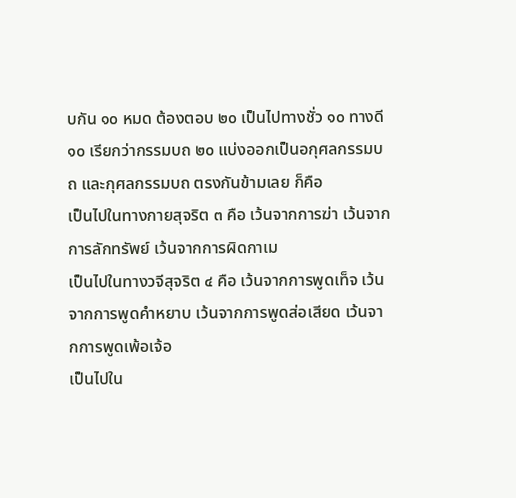บกัน ๑๐ หมด ต้องตอบ ๒๐ เป็นไปทางชั่ว ๑๐ ทางดี ๑๐ เรียกว่ากรรมบถ ๒๐ แบ่งออกเป็นอกุศลกรรมบถ และกุศลกรรมบถ ตรงกันข้ามเลย ก็คือ
เป็นไปในทางกายสุจริต ๓ คือ เว้นจากการฆ่า เว้นจากการลักทรัพย์ เว้นจากการผิดกาเม
เป็นไปในทางวจีสุจริต ๔ คือ เว้นจากการพูดเท็จ เว้นจากการพูดคำหยาบ เว้นจากการพูดส่อเสียด เว้นจากการพูดเพ้อเจ้อ
เป็นไปใน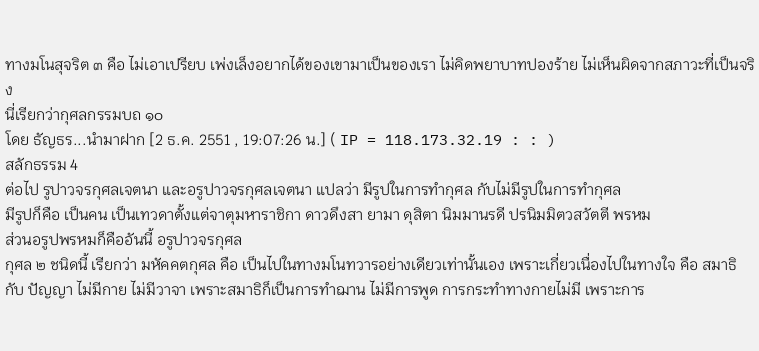ทางมโนสุจริต ๓ คือ ไม่เอาเปรียบ เพ่งเล็งอยากได้ของเขามาเป็นของเรา ไม่คิดพยาบาทปองร้าย ไม่เห็นผิดจากสภาวะที่เป็นจริง
นี่เรียกว่ากุศลกรรมบถ ๑๐
โดย ธัญธร...นำมาฝาก [2 ธ.ค. 2551 , 19:07:26 น.] ( IP = 118.173.32.19 : : )
สลักธรรม 4
ต่อไป รูปาวจรกุศลเจตนา และอรูปาวจรกุศลเจตนา แปลว่า มีรูปในการทำกุศล กับไม่มีรูปในการทำกุศล
มีรูปก็คือ เป็นคน เป็นเทวดาตั้งแต่จาตุมหาราชิกา ดาวดึงสา ยามา ดุสิตา นิมมานรดี ปรนิมมิตวสวัตตี พรหม
ส่วนอรูปพรหมก็คืออันนี้ อรูปาวจรกุศล
กุศล ๒ ชนิดนี้ เรียกว่า มหัคคตกุศล คือ เป็นไปในทางมโนทวารอย่างเดียวเท่านั้นเอง เพราะเกี่ยวเนื่องไปในทางใจ คือ สมาธิ กับ ปัญญา ไม่มีกาย ไม่มีวาจา เพราะสมาธิก็เป็นการทำฌาน ไม่มีการพูด การกระทำทางกายไม่มี เพราะการ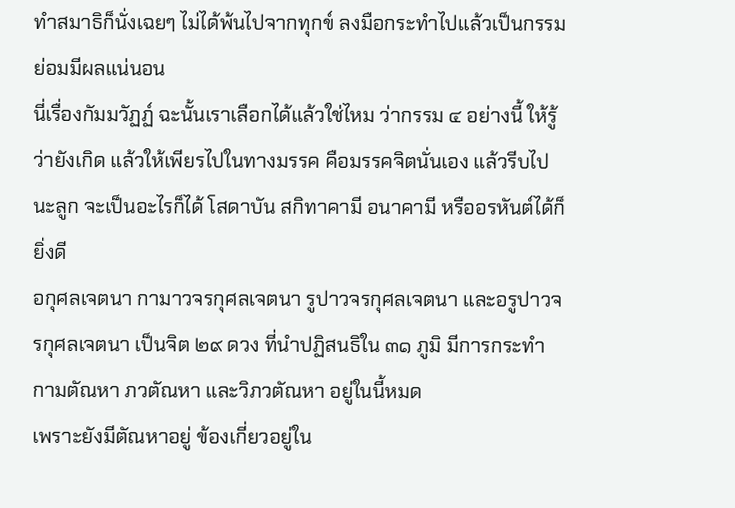ทำสมาธิก็นั่งเฉยๆ ไม่ได้พ้นไปจากทุกข์ ลงมือกระทำไปแล้วเป็นกรรม ย่อมมีผลแน่นอน
นี่เรื่องกัมมวัฏฏ์ ฉะนั้นเราเลือกได้แล้วใช่ไหม ว่ากรรม ๔ อย่างนี้ ให้รู้ว่ายังเกิด แล้วให้เพียรไปในทางมรรค คือมรรคจิตนั่นเอง แล้วรีบไปนะลูก จะเป็นอะไรก็ได้ โสดาบัน สกิทาคามี อนาคามี หรืออรหันต์ได้ก็ยิ่งดี
อกุศลเจตนา กามาวจรกุศลเจตนา รูปาวจรกุศลเจตนา และอรูปาวจรกุศลเจตนา เป็นจิต ๒๙ ดวง ที่นำปฏิสนธิใน ๓๑ ภูมิ มีการกระทำ กามตัณหา ภวตัณหา และวิภวตัณหา อยู่ในนี้หมด
เพราะยังมีตัณหาอยู่ ข้องเกี่ยวอยู่ใน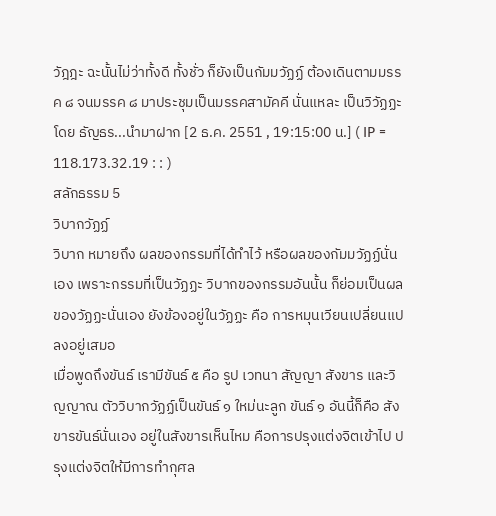วัฎฎะ ฉะนั้นไม่ว่าทั้งดี ทั้งชั่ว ก็ยังเป็นกัมมวัฏฏ์ ต้องเดินตามมรรค ๘ จนมรรค ๘ มาประชุมเป็นมรรคสามัคคี นั่นแหละ เป็นวิวัฏฏะ
โดย ธัญธร...นำมาฝาก [2 ธ.ค. 2551 , 19:15:00 น.] ( IP = 118.173.32.19 : : )
สลักธรรม 5
วิบากวัฏฏ์
วิบาก หมายถึง ผลของกรรมที่ได้ทำไว้ หรือผลของกัมมวัฏฏ์นั่นเอง เพราะกรรมที่เป็นวัฏฏะ วิบากของกรรมอันนั้น ก็ย่อมเป็นผลของวัฏฏะนั่นเอง ยังข้องอยู่ในวัฏฏะ คือ การหมุนเวียนเปลี่ยนแปลงอยู่เสมอ
เมื่อพูดถึงขันธ์ เรามีขันธ์ ๕ คือ รูป เวทนา สัญญา สังขาร และวิญญาณ ตัววิบากวัฏฏ์เป็นขันธ์ ๑ ใหม่นะลูก ขันธ์ ๑ อันนี้ก็คือ สังขารขันธ์นั่นเอง อยู่ในสังขารเห็นไหม คือการปรุงแต่งจิตเข้าไป ปรุงแต่งจิตให้มีการทำกุศล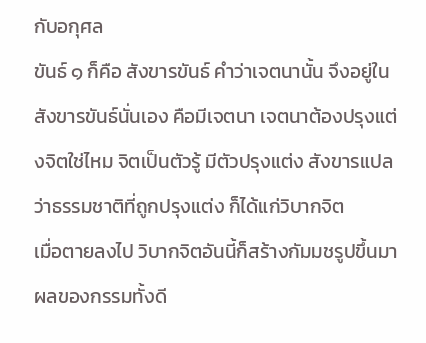กับอกุศล
ขันธ์ ๑ ก็คือ สังขารขันธ์ คำว่าเจตนานั้น จึงอยู่ในสังขารขันธ์นั่นเอง คือมีเจตนา เจตนาต้องปรุงแต่งจิตใช่ไหม จิตเป็นตัวรู้ มีตัวปรุงแต่ง สังขารแปลว่าธรรมชาติที่ถูกปรุงแต่ง ก็ได้แก่วิบากจิต
เมื่อตายลงไป วิบากจิตอันนี้ก็สร้างกัมมชรูปขึ้นมา ผลของกรรมทั้งดี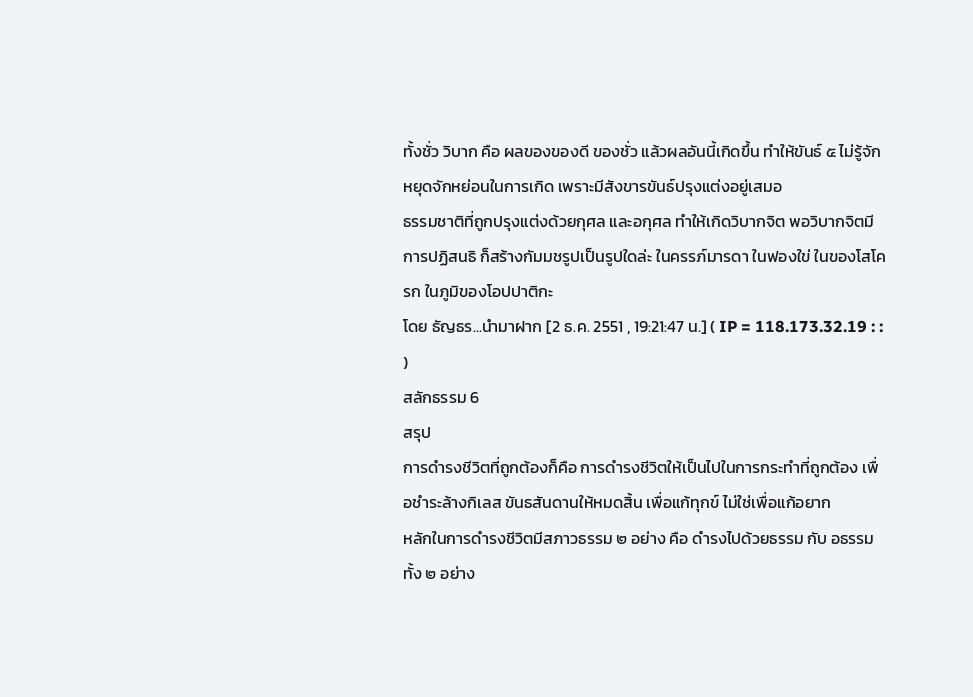ทั้งชั่ว วิบาก คือ ผลของของดี ของชั่ว แล้วผลอันนี้เกิดขึ้น ทำให้ขันธ์ ๕ ไม่รู้จักหยุดจักหย่อนในการเกิด เพราะมีสังขารขันธ์ปรุงแต่งอยู่เสมอ
ธรรมชาติที่ถูกปรุงแต่งด้วยกุศล และอกุศล ทำให้เกิดวิบากจิต พอวิบากจิตมีการปฏิสนธิ ก็สร้างกัมมชรูปเป็นรูปใดล่ะ ในครรภ์มารดา ในฟองใข่ ในของโสโครก ในภูมิของโอปปาติกะ
โดย ธัญธร...นำมาฝาก [2 ธ.ค. 2551 , 19:21:47 น.] ( IP = 118.173.32.19 : : )
สลักธรรม 6
สรุป
การดำรงชีวิตที่ถูกต้องก็คือ การดำรงชีวิตให้เป็นไปในการกระทำที่ถูกต้อง เพื่อชำระล้างกิเลส ขันธสันดานให้หมดสิ้น เพื่อแก้ทุกข์ ไม่ใช่เพื่อแก้อยาก
หลักในการดำรงชีวิตมีสภาวธรรม ๒ อย่าง คือ ดำรงไปด้วยธรรม กับ อธรรม ทั้ง ๒ อย่าง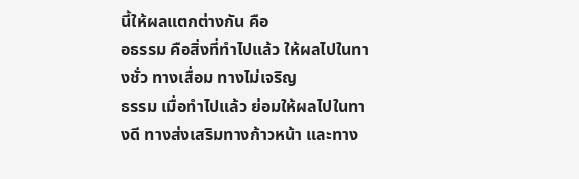นี้ให้ผลแตกต่างกัน คือ
อธรรม คือสิ่งที่ทำไปแล้ว ให้ผลไปในทางชั่ว ทางเสื่อม ทางไม่เจริญ
ธรรม เมื่อทำไปแล้ว ย่อมให้ผลไปในทางดี ทางส่งเสริมทางก้าวหน้า และทาง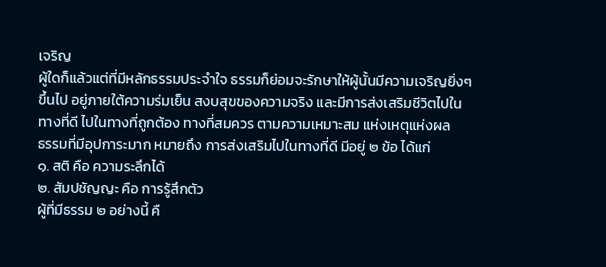เจริญ
ผู้ใดก็แล้วแต่ที่มีหลักธรรมประจำใจ ธรรมก็ย่อมจะรักษาให้ผู้นั้นมีความเจริญยิ่งๆขึ้นไป อยู่ภายใต้ความร่มเย็น สงบสุขของความจริง และมีการส่งเสริมชีวิตไปในทางที่ดี ไปในทางที่ถูกต้อง ทางที่สมควร ตามความเหมาะสม แห่งเหตุแห่งผล
ธรรมที่มีอุปการะมาก หมายถึง การส่งเสริมไปในทางที่ดี มีอยู่ ๒ ข้อ ได้แก่
๑. สติ คือ ความระลึกได้
๒. สัมปชัญญะ คือ การรู้สึกตัว
ผู้ที่มีธรรม ๒ อย่างนี้ คื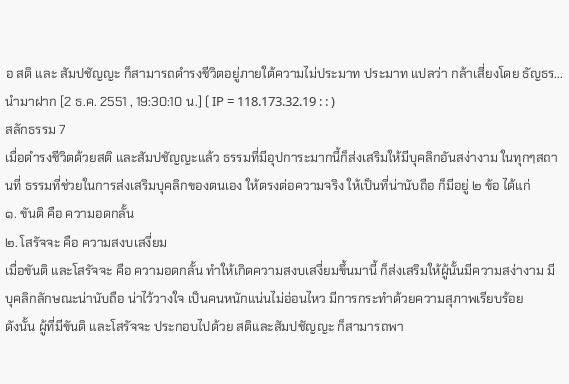อ สติ และ สัมปชัญญะ ก็สามารถดำรงชีวิตอยู่ภายใต้ความไม่ประมาท ประมาท แปลว่า กล้าเสี่ยงโดย ธัญธร...นำมาฝาก [2 ธ.ค. 2551 , 19:30:10 น.] ( IP = 118.173.32.19 : : )
สลักธรรม 7
เมื่อดำรงชีวิตด้วยสติ และสัมปชัญญะแล้ว ธรรมที่มีอุปการะมากนี้ก็ส่งเสริมให้มีบุคลิกอันสง่างาม ในทุกๆสถานที่ ธรรมที่ช่วยในการส่งเสริมบุคลิกของตนเอง ให้ตรงต่อความจริง ให้เป็นที่น่านับถือ ก็มีอยู่ ๒ ข้อ ได้แก่
๑. ขันติ คือ ความอดกลั้น
๒. โสรัจจะ คือ ความสงบเสงี่ยม
เมื่อขันติ และโสรัจจะ คือ ความอดกลั้น ทำให้เกิดความสงบเสงี่ยมขึ้นมานี้ ก็ส่งเสริมให้ผู้นั้นมีความสง่างาม มีบุคลิกลักษณะน่านับถือ น่าไว้วางใจ เป็นคนหนักแน่นไม่อ่อนไหว มีการกระทำด้วยความสุภาพเรียบร้อย
ดังนั้น ผู้ที่มีขันติ และโสรัจจะ ประกอบไปด้วย สติและสัมปชัญญะ ก็สามารถพา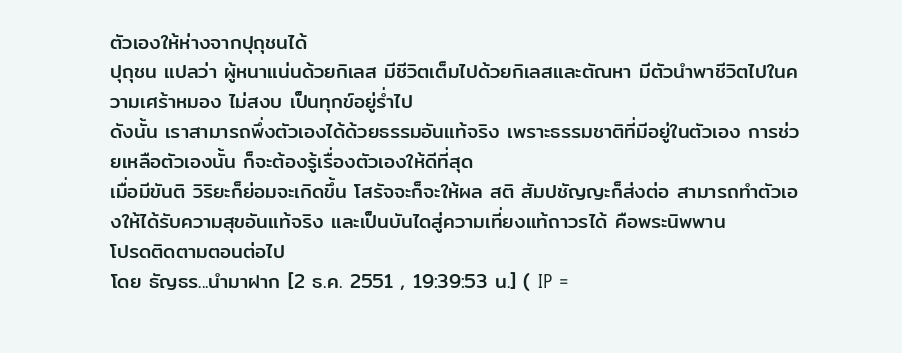ตัวเองให้ห่างจากปุถุชนได้
ปุถุชน แปลว่า ผู้หนาแน่นด้วยกิเลส มีชีวิตเต็มไปด้วยกิเลสและตัณหา มีตัวนำพาชีวิตไปในความเศร้าหมอง ไม่สงบ เป็นทุกข์อยู่ร่ำไป
ดังนั้น เราสามารถพึ่งตัวเองได้ด้วยธรรมอันแท้จริง เพราะธรรมชาติที่มีอยู่ในตัวเอง การช่วยเหลือตัวเองนั้น ก็จะต้องรู้เรื่องตัวเองให้ดีที่สุด
เมื่อมีขันติ วิริยะก็ย่อมจะเกิดขึ้น โสรัจจะก็จะให้ผล สติ สัมปชัญญะก็ส่งต่อ สามารถทำตัวเองให้ได้รับความสุขอันแท้จริง และเป็นบันไดสู่ความเที่ยงแท้ถาวรได้ คือพระนิพพาน
โปรดติดตามตอนต่อไป
โดย ธัญธร...นำมาฝาก [2 ธ.ค. 2551 , 19:39:53 น.] ( IP =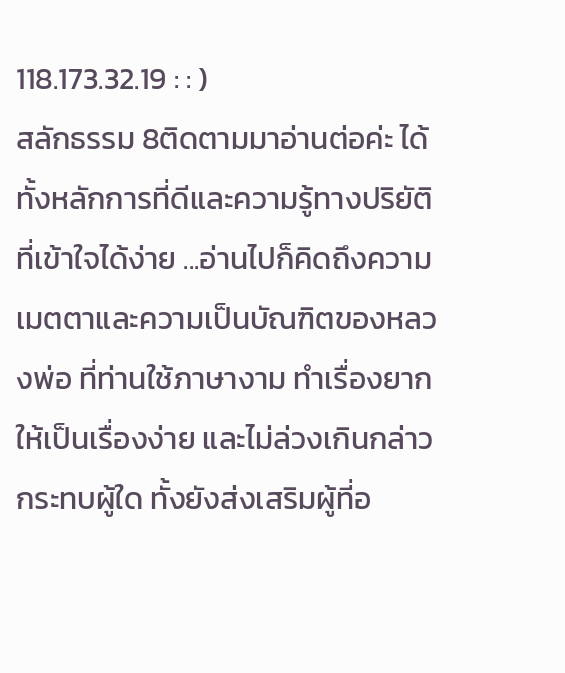118.173.32.19 : : )
สลักธรรม 8ติดตามมาอ่านต่อค่ะ ได้ทั้งหลักการที่ดีและความรู้ทางปริยัติที่เข้าใจได้ง่าย ...อ่านไปก็คิดถึงความเมตตาและความเป็นบัณฑิตของหลวงพ่อ ที่ท่านใช้ภาษางาม ทำเรื่องยากให้เป็นเรื่องง่าย และไม่ล่วงเกินกล่าวกระทบผู้ใด ทั้งยังส่งเสริมผู้ที่อ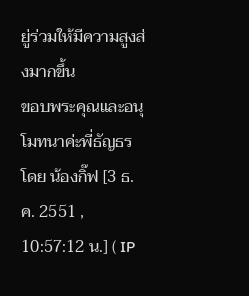ยู่ร่วมให้มีความสูงส่งมากขึ้น
ขอบพระคุณและอนุโมทนาค่ะพี่ธัญธรโดย น้องกิ๊ฟ [3 ธ.ค. 2551 , 10:57:12 น.] ( IP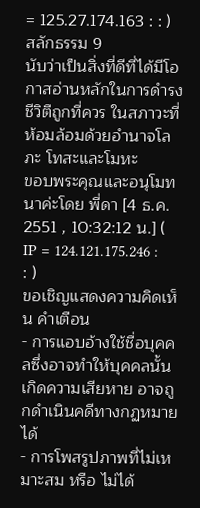= 125.27.174.163 : : )
สลักธรรม 9
นับว่าเป็นสิ่งที่ดีที่ได้มีโอกาสอ่านหลักในการดำรงชีวิตืถูกที่ควร ในสภาวะที่ห้อมล้อมด้วยอำนาจโลภะ โทสะและโมหะ
ขอบพระคุณและอนุโมทนาค่ะโดย พี่ดา [4 ธ.ค. 2551 , 10:32:12 น.] ( IP = 124.121.175.246 : : )
ขอเชิญแสดงความคิดเห็น คำเตือน
- การแอบอ้างใช้ชื่อบุคคลซึ่งอาจทำให้บุคคลนั้นเกิดความเสียหาย อาจถูกดำเนินคดีทางกฏหมายได้
- การโพสรูปภาพที่ไม่เหมาะสม หรือ ไม่ได้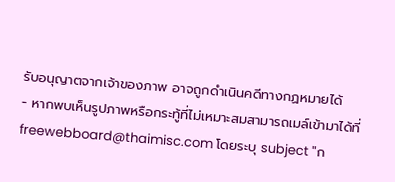รับอนุญาตจากเจ้าของภาพ อาจถูกดำเนินคดีทางกฏหมายได้
- หากพบเห็นรูปภาพหรือกระทู้ที่ไม่เหมาะสมสามารถเมล์เข้ามาได้ที่ freewebboard@thaimisc.com โดยระบุ subject "ก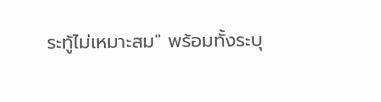ระทู้ไม่เหมาะสม" พร้อมทั้งระบุ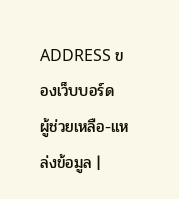ADDRESS ของเว็บบอร์ด
ผู้ช่วยเหลือ-แหล่งข้อมูล |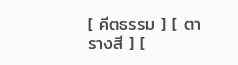[ คีตธรรม ] [ ตารางสี ] [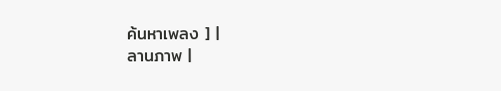ค้นหาเพลง ] |
ลานภาพ |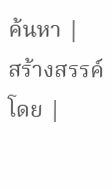ค้นหา |
สร้างสรรค์โดย |